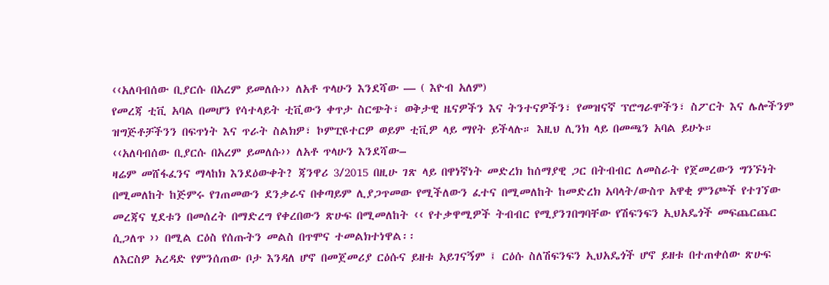‹‹አለባብሰው ቢያርሱ በአረም ይመለሱ›› ለአቶ ጥላሁን እንደሻው — ( እዮብ አለም)
የመረጃ ቲቪ አባል በመሆን የሳተላይት ቲቪውን ቀጥታ ስርጭት፣ ወቅታዊ ዜናዎችን እና ትንተናዎችን፣ የመዝናኛ ፕሮግራሞችን፣ ስፖርት እና ሌሎችንም ዝግጅቶቻችንን በፍጥነት እና ጥራት ስልክዎ፣ ኮምፒዩተርዎ ወይም ቲቪዎ ላይ ማየት ይችላሉ። እዚህ ሊንክ ላይ በመጫን አባል ይሁኑ።
‹‹አለባብሰው ቢያርሱ በአረም ይመለሱ›› ለአቶ ጥላሁን እንደሻው–
ዛሬም መሸፋፈንና ማላከክ እንደዕውቀት? ጃንዋሪ 3/2015 በዚሁ ገጽ ላይ በዋነኛነት መድረክ ከሰማያዊ ጋር በትብብር ለመስራት የጀመረውን ግንኙነት በሚመለከት ከጅምሩ የገጠመውን ደንቃራና በቀጣይም ሊያጋጥመው የሚችለውን ፈተና በሚመለከት ከመድረክ አባላት/ውስጥ አዋቂ ምንጮች የተገኘው መረጃና ሂደቱን በመሰረት በማድረግ የቀረበውን ጽሁፍ በሚመለከት ‹‹ የተቃዋሚዎች ትብብር የሚያንገበግባቸው የሽፍንፍን ኢህአዴጎች መፍጨርጨር ሲጋለጥ ›› በሚል ርዕስ የሰጡትን መልስ በጥሞና ተመልክተነዋል፡፡
ለእርስዎ አረዳድ የምንሰጠው ቦታ እንዳለ ሆኖ በመጀመሪያ ርዕሱና ይዘቱ አይገናኝም ፤ ርዕሱ ስለሽፍንፍን ኢህአዴጎች ሆኖ ይዘቱ በተጠቀሰው ጽሁፍ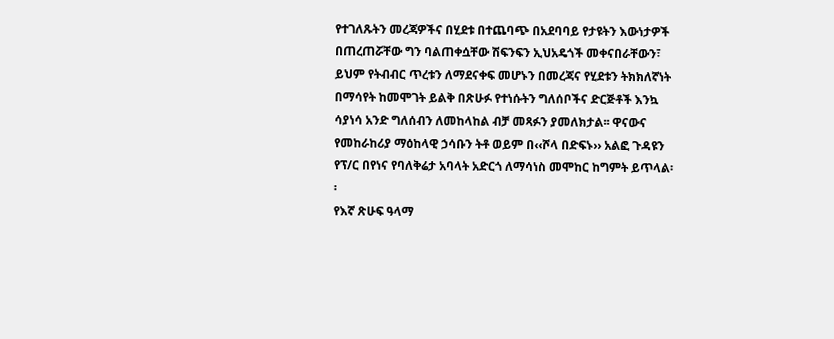የተገለጹትን መረጃዎችና በሂደቱ በተጨባጭ በአደባባይ የታዩትን እውነታዎች በጠረጠሯቸው ግን ባልጠቀሷቸው ሽፍንፍን ኢህአዴጎች መቀናበራቸውን፣ ይህም የትብብር ጥረቱን ለማደናቀፍ መሆኑን በመረጃና የሂደቱን ትክክለኛነት በማሳየት ከመሞገት ይልቅ በጽሁፉ የተነሱትን ግለሰቦችና ድርጅቶች እንኳ ሳያነሳ አንድ ግለሰብን ለመከላከል ብቻ መጻፉን ያመለክታል፡፡ ዋናውና የመከራከሪያ ማዕከላዊ ኃሳቡን ትቶ ወይም በ‹‹ሾላ በድፍኑ›› አልፎ ጉዳዩን የፕ/ር በየነና የባለቅሬታ አባላት አድርጎ ለማሳነስ መሞከር ከግምት ይጥላል፡፡
የእኛ ጽሁፍ ዓላማ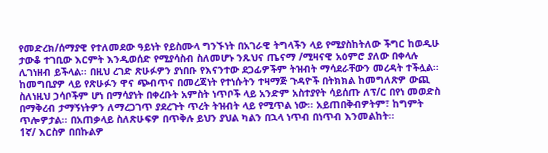የመድረክ/ሰማያዊ የተለመደው ዓይነት የይስሙላ ግንኙነት በአገራዊ ትግላችን ላይ የሚያስከትለው ችግር ከወዲሁ ታውቆ ተገቢው እርምት እንዲወሰድ የሚያሳስብ ስለመሆኑ ንጹህና ጤናማ /ሚዛናዊ አዕምሮ ያለው በቀላሉ ሊገነዘብ ይችላል፡፡ በዚህ ረገድ ጽሁፉዎን ያነበቡ የእናንተው ደጋፊዎችም ትዝብት ማሳደራቸውን መረዳት ተችሏል፡፡ ከመግቢያዎ ላይ የጽሁፉን ዋና ጭብጥና በመረጃነት የተነሱትን ተዛማጅ ጉዳዮች በትክክል ከመግለጽዎ ውጪ ስለነዚህ ኃሳቦችም ሆነ በማሳያነት በቀረቡት አምስት ነጥቦች ላይ አንድም አስተያየት ሳይሰጡ ለፕ/ር በየነ መወድስ በማቅረብ ታማኝነትዎን ለማረጋገጥ ያደረጉት ጥረት ትዝብት ላይ የሚጥል ነው፡፡ አይጠበቅብዎትም፣ ከግምት ጥሎዎታል፡፡ በአጠቃላይ ስለጽሁፍዎ በጥቅሉ ይህን ያህል ካልን በኋላ ነጥብ በነጥብ እንመልከት፡፡
1ኛ/ እርስዎ በበኩልዎ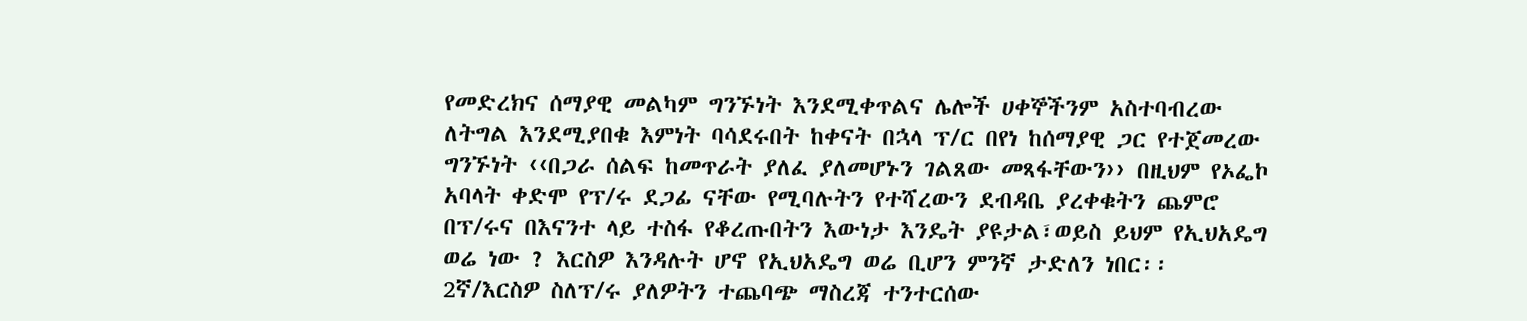የመድረክና ሰማያዊ መልካም ግንኙነት እንደሚቀጥልና ሌሎች ሀቀኞችንም አስተባብረው ለትግል እንደሚያበቁ እምነት ባሳደሩበት ከቀናት በኋላ ፕ/ር በየነ ከሰማያዊ ጋር የተጀመረው ግንኙነት ‹‹በጋራ ሰልፍ ከመጥራት ያለፈ ያለመሆኑን ገልጸው መጻፋቸውን›› በዚህም የኦፌኮ አባላት ቀድሞ የፕ/ሩ ደጋፊ ናቸው የሚባሉትን የተሻረውን ደብዳቤ ያረቀቁትን ጨምሮ በፕ/ሩና በእናንተ ላይ ተስፋ የቆረጡበትን እውነታ እንዴት ያዩታል፣ወይስ ይህም የኢህአዴግ ወሬ ነው ? እርስዎ እንዳሉት ሆኖ የኢህአዴግ ወሬ ቢሆን ምንኛ ታድለን ነበር፡፡
2ኛ/እርስዎ ስለፕ/ሩ ያለዎትን ተጨባጭ ማስረጃ ተንተርሰው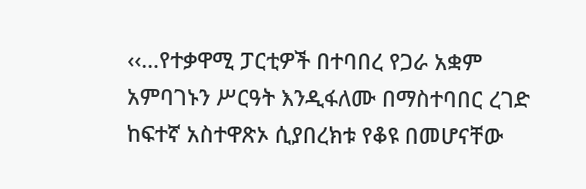‹‹…የተቃዋሚ ፓርቲዎች በተባበረ የጋራ አቋም አምባገኑን ሥርዓት እንዲፋለሙ በማስተባበር ረገድ ከፍተኛ አስተዋጽኦ ሲያበረክቱ የቆዩ በመሆናቸው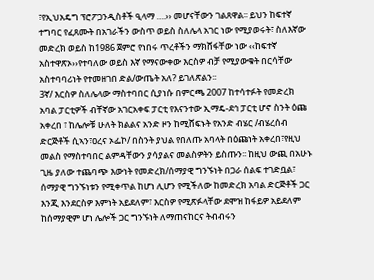፣የኢህአዴግ ፕሮፖጋንዲስቶች ዒላማ ….›› መሆናቸውን ገልጸዋል፡፡ ይህን ከፍተኛ ተግባር የፈጸሙት በአገራችን ውስጥ ወይስ ስለሌላ አገር ነው የሚያወሩት፣ ስለእኛው መድረክ ወይስ ከ1986 ጀምሮ የነበሩ ጥረቶችን ማክሸፋቸው ነው ‹‹ከፍተኛ አስተዋጽኦ››የተባለው ወይስ እኛ የማናውቀው እርስዎ ብቻ የሚያውቁት በርሳቸው አስተባባሪነት የተመዘገበ ድል/ውጤት አለ? ይገለጽልን፡፡
3ኛ/ እርስዎ ስለሌላው ማስተባበር ሲያነሱ በምርጫ 2007 ከተሳተፉት የመድረክ አባል ፓርቲዎች ብቸኛው አገርአቀፍ ፓርቲ የእናንተው ኢማዴ-ደኅ ፓርቲ ሆኖ ስንት ዕጩ አቀረበ ፣ ከሌሎቹ ሁለት ክልልና አንድ ዞን ከሚሸፍኑት የአንድ ብሄር /ብሄረሰብ ድርጅቶች ሲኣን፣ዐረና ኦፌኮ/ በስንት ያህል የበለጡ አባላት በዕጩነት አቀረበ፣የዚህ መልስ የማስተባበር ልምዳቸውን ያሳያልና መልስዎትን ይስጡን፡፡ ከዚህ ውጪ በአሁኑ ጊዜ ያለው ተጨባጭ እውነት የመድረክ/ሰማያዊ ግንኙነት በጋራ ሰልፍ ተገድቧል፣ ሰማያዊ ግንኙነቱን የሚቀጥል ከሆነ ሊሆን የሚችለው ከመድረክ አባል ድርጅቶች ጋር እንጂ እንደርስዎ እምነት አይደለም፣ እርስዎ የሚጽፉላቸው ደሞዝ ከፋይዎ አይደለም ከሰማያዊም ሆነ ሌሎች ጋር ግንኙነት ለማጠናከርና ትብብሩን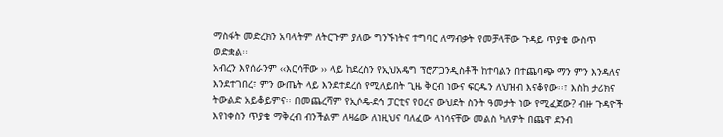ማስፋት መድረክን አባላትም ለትርጉም ያለው ግንኙነትና ተግባር ለማብቃት የመቻላቸው ጉዳይ ጥያቄ ውስጥ ወድቋል፡፡
አብረን እየሰራንም ‹‹እርሳቸው ›› ላይ ከደረስን የኢህአዴግ ፕሮፖጋንዲስቶች ከተባልን በተጨባጭ ማን ምን እንዳለና እንደተገበረ፣ ምን ውጤት ላይ እንደተደረሰ የሚለይበት ጊዜ ቅርብ ነውና ፍርዱን ለህዝብ እናቆየው፡፡፣ እስከ ታሪክና ትውልድ አይቆይምና፡፡ በመጨረሻም የኢሶዴ-ደኅ ፓርቲና የዐረና ውህደት ስንት ዓመታት ነው የሚፈጀው? ብዙ ጉዳዮች እየነቀስን ጥያቄ ማቅረብ ብንችልም ለዛሬው ለነዚህና ባለፈው ላነሳናቸው መልስ ካለዎት በጨዋ ደንብ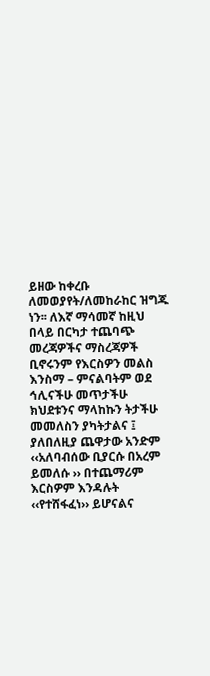ይዘው ከቀረቡ ለመወያየት/ለመከራከር ዝግጁ ነን፡፡ ለእኛ ማሳመኛ ከዚህ በላይ በርካታ ተጨባጭ መረጃዎችና ማስረጃዎች ቢኖሩንም የእርስዎን መልስ እንስማ – ምናልባትም ወደ ኅሊናችሁ መጥታችሁ ክህደቱንና ማላከኩን ትታችሁ መመለስን ያካትታልና ፤ ያለበለዚያ ጨዋታው አንድም ‹‹አለባብሰው ቢያርሱ በአረም ይመለሱ ›› በተጨማሪም እርስዎም እንዳሉት ‹‹የተሸፋፈነ›› ይሆናልና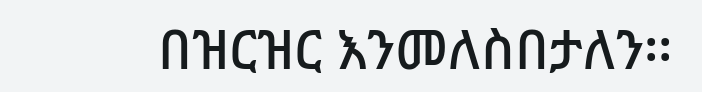በዝርዝር እንመለስበታለን፡፡